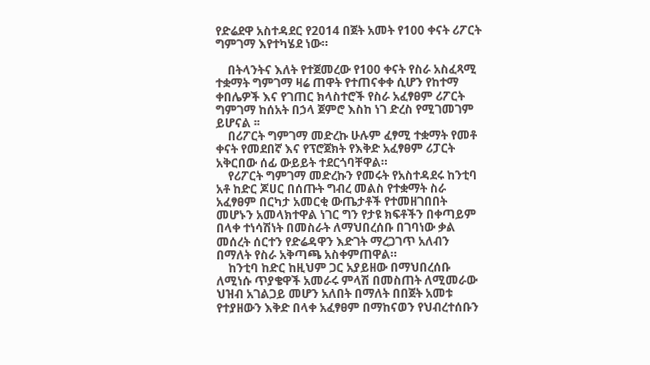የድሬደዋ አስተዳደር የ2014 በጀት አመት የ100 ቀናት ሪፖርት ግምገማ እየተካሄደ ነው።

    በትላንትና እለት የተጀመረው የ100 ቀናት የስራ አስፈጻሚ ተቋማት ግምገማ ዛሬ ጠዋት የተጠናቀቀ ሲሆን የከተማ ቀበሌዎች እና የገጠር ክላስተሮች የስራ አፈፃፀም ሪፖርት ግምገማ ከሰአት በኃላ ጀምሮ እስከ ነገ ድረስ የሚገመገም ይሆናል ፡፡
    በሪፖርት ግምገማ መድረኩ ሁሉም ፈፃሚ ተቋማት የመቶ ቀናት የመደበኛ እና የፕሮጀክት የእቅድ አፈፃፀም ሪፓርት አቅርበው ሰፊ ውይይት ተደርጎባቸዋል።
    የሪፖርት ግምገማ መድረኩን የመሩት የአስተዳደሩ ከንቲባ አቶ ከድር ጆሀር በሰጡት ግብረ መልስ የተቋማት ስራ አፈፃፀም በርካታ አመርቂ ውጤታቶች የተመዘገበበት መሆኑን አመላክተዋል ነገር ግን የታዩ ክፍቶችን በቀጣይም በላቀ ተነሳሽነት በመስራት ለማህበረሰቡ በገባነው ቃል መሰረት ሰርተን የድሬዳዋን እድገት ማረጋገጥ አለብን በማለት የስራ አቅጣጫ አስቀምጠዋል።
    ከንቲባ ከድር ከዚህም ጋር አያይዘው በማህበረሰቡ ለሚነሱ ጥያቄዋች አመራሩ ምላሽ በመስጠት ለሚመራው ህዝብ አገልጋይ መሆን አለበት በማለት በበጀት አመቱ የተያዘውን እቅድ በላቀ አፈፃፀም በማከናወን የህብረተሰቡን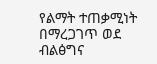የልማት ተጠቃሚነት በማረጋገጥ ወደ ብልፅግና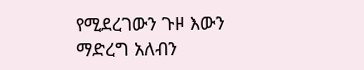የሚደረገውን ጉዞ እውን ማድረግ አለብን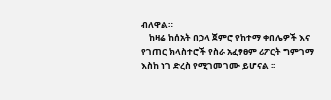ብለዋል።
    ከዛሬ ከሰአት በኃላ ጀምሮ የከተማ ቀበሌዎች እና የገጠር ክላስተሮች የስራ አፈፃፀም ሪፖርት ግምገማ እስከ ነገ ድረስ የሚገመገሙ ይሆናል ፡፡